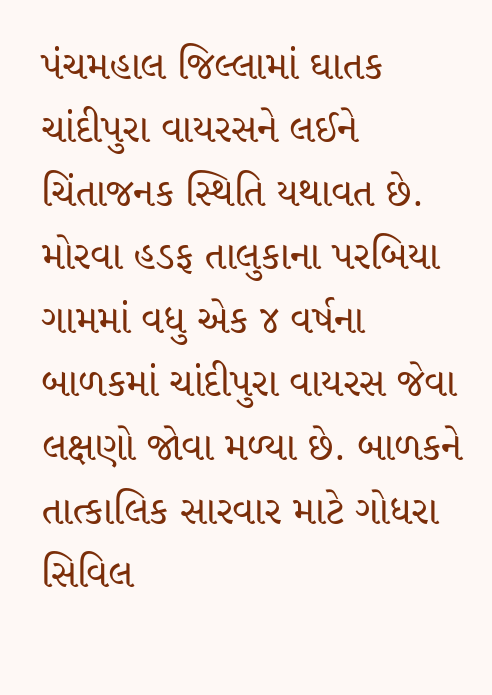પંચમહાલ જિલ્લામાં ઘાતક ચાંદીપુરા વાયરસને લઈને ચિંતાજનક સ્થિતિ યથાવત છે. મોરવા હડફ તાલુકાના પરબિયા ગામમાં વધુ એક ૪ વર્ષના બાળકમાં ચાંદીપુરા વાયરસ જેવા લક્ષણો જોવા મળ્યા છે. બાળકને તાત્કાલિક સારવાર માટે ગોધરા સિવિલ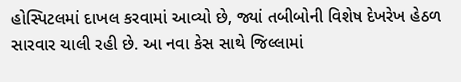હોસ્પિટલમાં દાખલ કરવામાં આવ્યો છે, જ્યાં તબીબોની વિશેષ દેખરેખ હેઠળ સારવાર ચાલી રહી છે. આ નવા કેસ સાથે જિલ્લામાં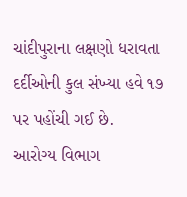ચાંદીપુરાના લક્ષણો ધરાવતા દર્દીઓની કુલ સંખ્યા હવે ૧૭ પર પહોંચી ગઈ છે.
આરોગ્ય વિભાગ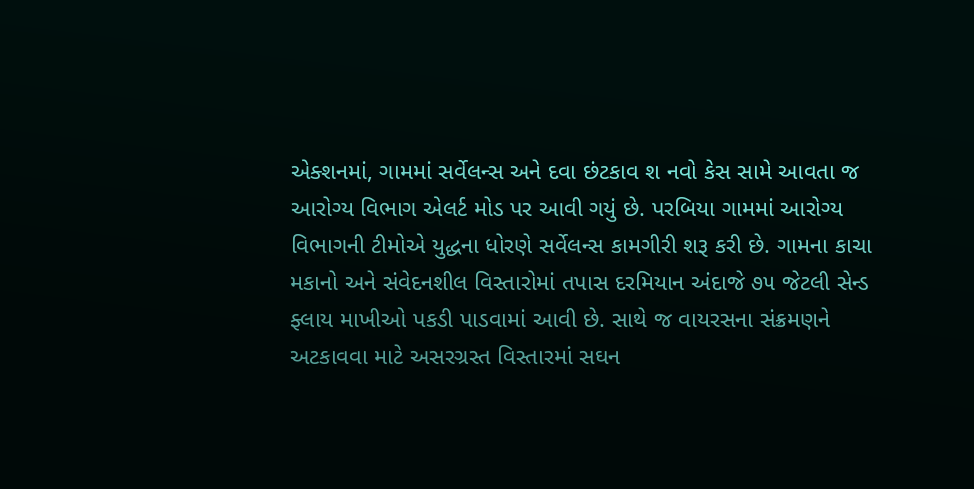એક્શનમાં, ગામમાં સર્વેલન્સ અને દવા છંટકાવ શ નવો કેસ સામે આવતા જ આરોગ્ય વિભાગ એલર્ટ મોડ પર આવી ગયું છે. પરબિયા ગામમાં આરોગ્ય વિભાગની ટીમોએ યુદ્ધના ધોરણે સર્વેલન્સ કામગીરી શરૂ કરી છે. ગામના કાચા મકાનો અને સંવેદનશીલ વિસ્તારોમાં તપાસ દરમિયાન અંદાજે ૭૫ જેટલી સેન્ડ ફ્લાય માખીઓ પકડી પાડવામાં આવી છે. સાથે જ વાયરસના સંક્રમણને અટકાવવા માટે અસરગ્રસ્ત વિસ્તારમાં સઘન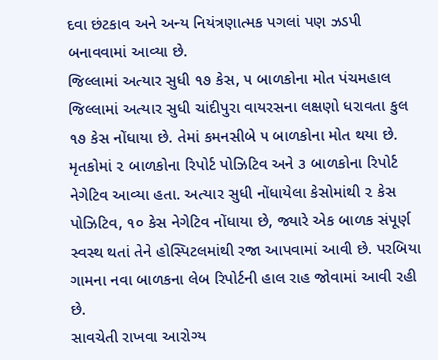દવા છંટકાવ અને અન્ય નિયંત્રણાત્મક પગલાં પણ ઝડપી બનાવવામાં આવ્યા છે.
જિલ્લામાં અત્યાર સુધી ૧૭ કેસ, ૫ બાળકોના મોત પંચમહાલ જિલ્લામાં અત્યાર સુધી ચાંદીપુરા વાયરસના લક્ષણો ધરાવતા કુલ ૧૭ કેસ નોંધાયા છે. તેમાં કમનસીબે ૫ બાળકોના મોત થયા છે. મૃતકોમાં ૨ બાળકોના રિપોર્ટ પોઝિટિવ અને ૩ બાળકોના રિપોર્ટ નેગેટિવ આવ્યા હતા. અત્યાર સુધી નોંધાયેલા કેસોમાંથી ૨ કેસ પોઝિટિવ, ૧૦ કેસ નેગેટિવ નોંધાયા છે, જ્યારે એક બાળક સંપૂર્ણ સ્વસ્થ થતાં તેને હોસ્પિટલમાંથી રજા આપવામાં આવી છે. પરબિયા ગામના નવા બાળકના લેબ રિપોર્ટની હાલ રાહ જોવામાં આવી રહી છે.
સાવચેતી રાખવા આરોગ્ય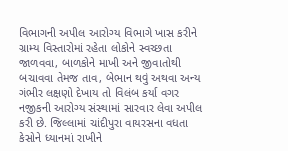વિભાગની અપીલ આરોગ્ય વિભાગે ખાસ કરીને ગ્રામ્ય વિસ્તારોમાં રહેતા લોકોને સ્વચ્છતા જાળવવા, બાળકોને માખી અને જીવાતોથી બચાવવા તેમજ તાવ, બેભાન થવું અથવા અન્ય ગંભીર લક્ષણો દેખાય તો વિલંબ કર્યા વગર નજીકની આરોગ્ય સંસ્થામાં સારવાર લેવા અપીલ કરી છે. જિલ્લામાં ચાંદીપુરા વાયરસના વધતા કેસોને ધ્યાનમાં રાખીને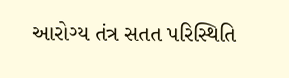આરોગ્ય તંત્ર સતત પરિસ્થિતિ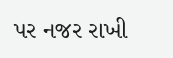પર નજર રાખી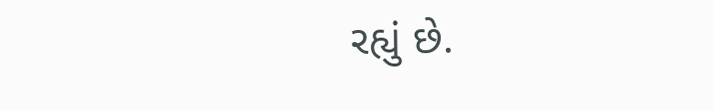રહ્યું છે.